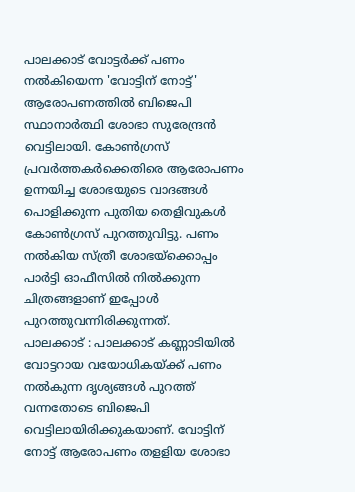പാലക്കാട് വോട്ടർക്ക് പണം നൽകിയെന്ന 'വോട്ടിന് നോട്ട്' ആരോപണത്തിൽ ബിജെപി സ്ഥാനാർത്ഥി ശോഭാ സുരേന്ദ്രൻ വെട്ടിലായി. കോൺഗ്രസ് പ്രവർത്തകർക്കെതിരെ ആരോപണം ഉന്നയിച്ച ശോഭയുടെ വാദങ്ങൾ പൊളിക്കുന്ന പുതിയ തെളിവുകൾ കോൺഗ്രസ് പുറത്തുവിട്ടു. പണം നൽകിയ സ്ത്രീ ശോഭയ്ക്കൊപ്പം പാർട്ടി ഓഫീസിൽ നിൽക്കുന്ന ചിത്രങ്ങളാണ് ഇപ്പോൾ പുറത്തുവന്നിരിക്കുന്നത്.
പാലക്കാട് : പാലക്കാട് കണ്ണാടിയിൽ വോട്ടറായ വയോധികയ്ക്ക് പണം നൽകുന്ന ദൃശ്യങ്ങൾ പുറത്ത് വന്നതോടെ ബിജെപി വെട്ടിലായിരിക്കുകയാണ്. വോട്ടിന് നോട്ട് ആരോപണം തളളിയ ശോഭാ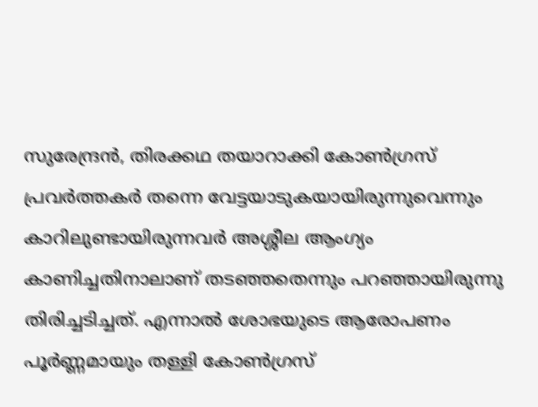സുരേന്ദ്രൻ, തിരക്കഥ തയാറാക്കി കോൺഗ്രസ് പ്രവർത്തകർ തന്നെ വേട്ടയാടുകയായിരുന്നുവെന്നും കാറിലുണ്ടായിരുന്നവർ അശ്ശീല ആംഗ്യം കാണിച്ചതിനാലാണ് തടഞ്ഞതെന്നും പറഞ്ഞായിരുന്നു തിരിച്ചടിച്ചത്. എന്നാൽ ശോഭയുടെ ആരോപണം പൂർണ്ണമായും തള്ളി കോൺഗ്രസ്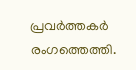പ്രവർത്തകർ രംഗത്തെത്തി.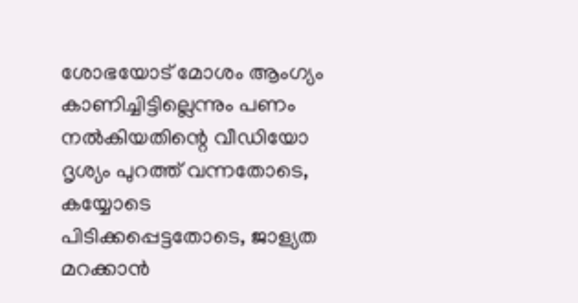ശോഭയോട് മോശം ആംഗ്യം കാണിച്ചിട്ടില്ലെന്നും പണം നൽകിയതിന്റെ വീഡിയോ ദൃശ്യം പുറത്ത് വന്നതോടെ, കയ്യോടെ പിടിക്കപ്പെട്ടതോടെ, ജാള്യത മറക്കാൻ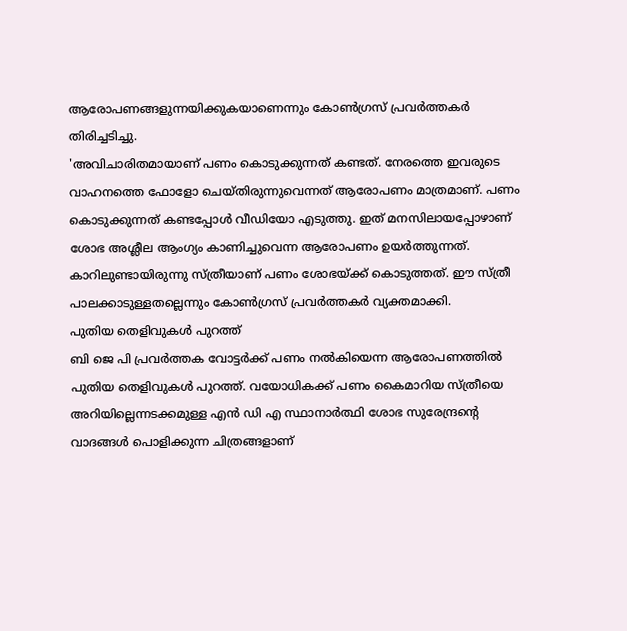ആരോപണങ്ങളുന്നയിക്കുകയാണെന്നും കോൺഗ്രസ് പ്രവർത്തകർ തിരിച്ചടിച്ചു.
'അവിചാരിതമായാണ് പണം കൊടുക്കുന്നത് കണ്ടത്. നേരത്തെ ഇവരുടെ വാഹനത്തെ ഫോളോ ചെയ്തിരുന്നുവെന്നത് ആരോപണം മാത്രമാണ്. പണം കൊടുക്കുന്നത് കണ്ടപ്പോൾ വീഡിയോ എടുത്തു. ഇത് മനസിലായപ്പോഴാണ് ശോഭ അശ്ലീല ആംഗ്യം കാണിച്ചുവെന്ന ആരോപണം ഉയർത്തുന്നത്. കാറിലുണ്ടായിരുന്നു സ്ത്രീയാണ് പണം ശോഭയ്ക്ക് കൊടുത്തത്. ഈ സ്ത്രീ പാലക്കാടുള്ളതല്ലെന്നും കോൺഗ്രസ് പ്രവർത്തകർ വ്യക്തമാക്കി.
പുതിയ തെളിവുകൾ പുറത്ത്
ബി ജെ പി പ്രവർത്തക വോട്ടർക്ക് പണം നൽകിയെന്ന ആരോപണത്തിൽ പുതിയ തെളിവുകൾ പുറത്ത്. വയോധികക്ക് പണം കൈമാറിയ സ്ത്രീയെ അറിയില്ലെന്നടക്കമുള്ള എൻ ഡി എ സ്ഥാനാർത്ഥി ശോഭ സുരേന്ദ്രന്റെ വാദങ്ങൾ പൊളിക്കുന്ന ചിത്രങ്ങളാണ്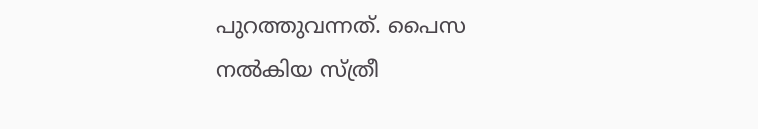പുറത്തുവന്നത്. പൈസ നൽകിയ സ്ത്രീ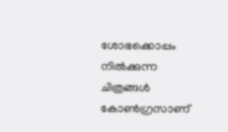ശോഭക്കൊപ്പം നിൽക്കുന്ന ചിത്രങ്ങൾ കോൺഗ്രസാണ്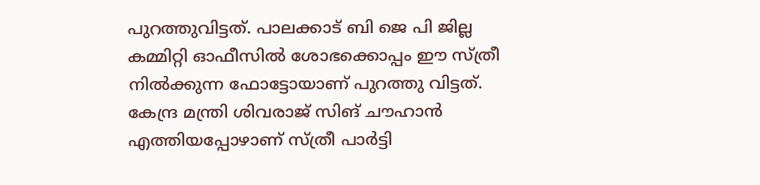പുറത്തുവിട്ടത്. പാലക്കാട് ബി ജെ പി ജില്ല കമ്മിറ്റി ഓഫീസിൽ ശോഭക്കൊപ്പം ഈ സ്ത്രീ നിൽക്കുന്ന ഫോട്ടോയാണ് പുറത്തു വിട്ടത്. കേന്ദ്ര മന്ത്രി ശിവരാജ് സിങ് ചൗഹാൻ എത്തിയപ്പോഴാണ് സ്ത്രീ പാർട്ടി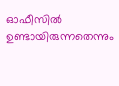ഓഫീസിൽ ഉണ്ടായിരുന്നതെന്നും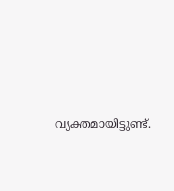വ്യക്തമായിട്ടുണ്ട്.